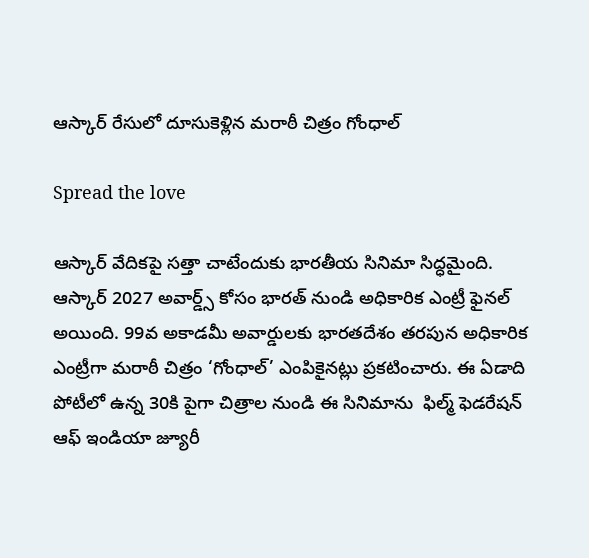ఆస్కార్ రేసులో దూసుకెళ్లిన మరాఠీ చిత్రం గోంధాల్

Spread the love

ఆస్కార్ వేదికపై సత్తా చాటేందుకు భారతీయ సినిమా సిద్ధమైంది. ఆస్కార్ 2027 అవార్డ్స్ కోసం భారత్ నుండి అధికారిక ఎంట్రీ ఫైనల్ అయింది. 99వ అకాడమీ అవార్డులకు భారతదేశం తరపున అధికారిక ఎంట్రీగా మరాఠీ చిత్రం ‘గోంధాల్’ ఎంపికైనట్లు ప్రకటించారు. ఈ ఏడాది పోటీలో ఉన్న 30కి పైగా చిత్రాల నుండి ఈ సినిమాను  ఫిల్మ్ ఫెడరేషన్ ఆఫ్ ఇండియా జ్యూరీ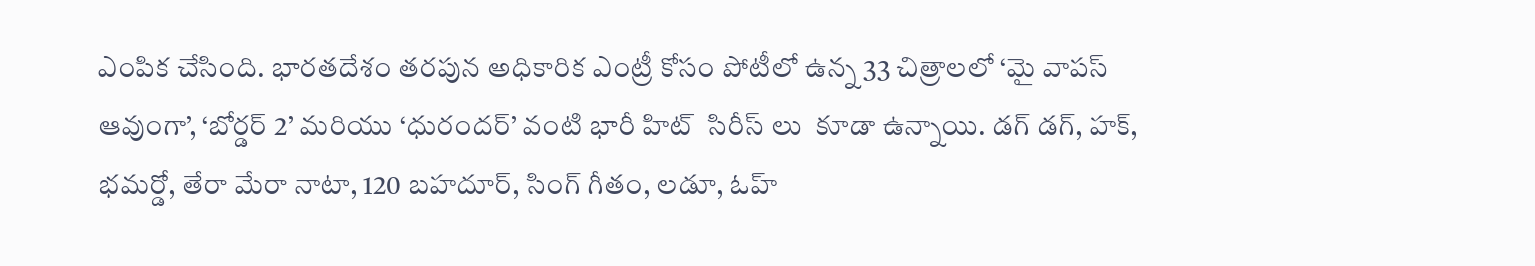ఎంపిక చేసింది. భారతదేశం తరపున అధికారిక ఎంట్రీ కోసం పోటీలో ఉన్న 33 చిత్రాలలో ‘మై వాపస్ ఆవుంగా’, ‘బోర్డర్ 2’ మరియు ‘ధురందర్’ వంటి భారీ హిట్  సిరీస్ లు  కూడా ఉన్నాయి. డగ్ డగ్, హక్, భమర్డో, తేరా మేరా నాటా, 120 బహదూర్, సింగ్ గీతం, లడూ, ఓహ్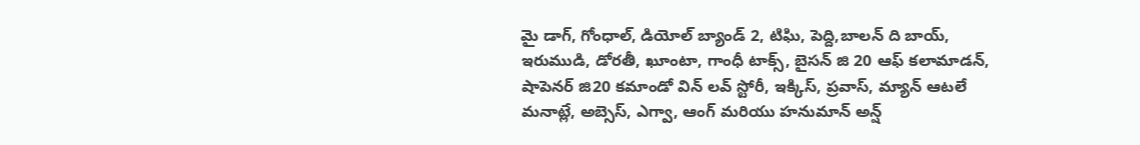మై డాగ్, గోంధాల్, డియోల్ బ్యాండ్ 2, టిఘి, పెద్ది,బాలన్ ది బాయ్,  ఇరుముడి, డోరతీ, ఖూంటా, గాంధీ టాక్స్, బైసన్ జి 20 ఆఫ్ కలామాడన్, షాపెనర్ జి20 కమాండో విన్ లవ్ స్టోరీ, ఇక్కిస్, ప్రవాస్, మ్యాన్ ఆటలే మనాట్లే, అబ్సెస్, ఎగ్వా, ఆంగ్ మరియు హనుమాన్ అన్ష్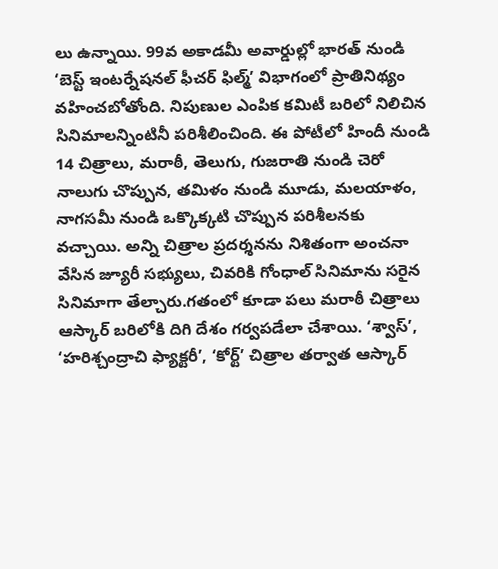లు ఉన్నాయి. 99వ అకాడమీ అవార్డుల్లో భారత్ నుండి ‘బెస్ట్ ఇంటర్నేషనల్ ఫీచర్ ఫిల్మ్’ విభాగంలో ప్రాతినిథ్యం వహించబోతోంది. నిపుణుల ఎంపిక కమిటీ బరిలో నిలిచిన  సినిమాలన్నింటినీ పరిశీలించింది. ఈ పోటీలో హిందీ నుండి 14 చిత్రాలు, మరాఠీ, తెలుగు, గుజరాతి నుండి చెరో నాలుగు చొప్పున, తమిళం నుండి మూడు, మలయాళం, నాగసమీ నుండి ఒక్కొక్కటి చొప్పున పరిశీలనకు వచ్చాయి. అన్ని చిత్రాల ప్రదర్శనను నిశితంగా అంచనా వేసిన జ్యూరీ సభ్యులు, చివరికి గోంధాల్ సినిమాను సరైన సినిమాగా తేల్చారు.గతంలో కూడా పలు మరాఠీ చిత్రాలు ఆస్కార్ బరిలోకి దిగి దేశం గర్వపడేలా చేశాయి. ‘శ్వాస్’, ‘హరిశ్చంద్రాచి ఫ్యాక్టరీ’, ‘కోర్ట్’ చిత్రాల తర్వాత ఆస్కార్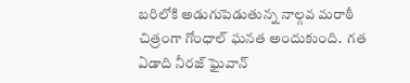బరిలోకి అడుగుపెడుతున్న నాల్గవ మరాఠీ చిత్రంగా గోంధాల్ ఘనత అందుకుంది.  గత ఏడాది నీరజ్ ఘైవాన్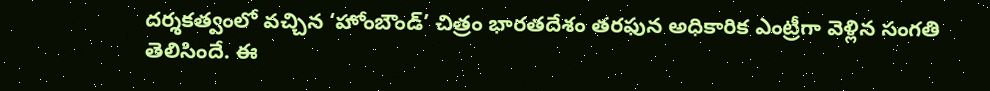దర్శకత్వంలో వచ్చిన ‘హోంబౌండ్’ చిత్రం భారతదేశం తరఫున అధికారిక ఎంట్రీగా వెళ్లిన సంగతి తెలిసిందే. ఈ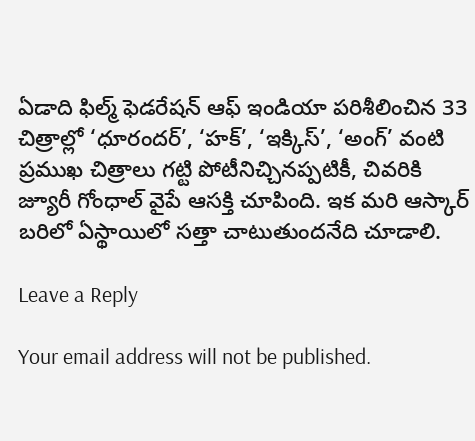ఏడాది ఫిల్మ్ ఫెడరేషన్ ఆఫ్ ఇండియా పరిశీలించిన 33 చిత్రాల్లో ‘ధూరందర్’, ‘హక్’, ‘ఇక్కిస్’, ‘అంగ్’ వంటి ప్రముఖ చిత్రాలు గట్టి పోటీనిచ్చినప్పటికీ, చివరికి జ్యూరీ గోంధాల్ వైపే ఆసక్తి చూపింది. ఇక మరి ఆస్కార్ బరిలో ఏస్థాయిలో సత్తా చాటుతుందనేది చూడాలి.

Leave a Reply

Your email address will not be published.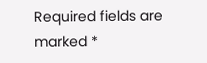Required fields are marked *